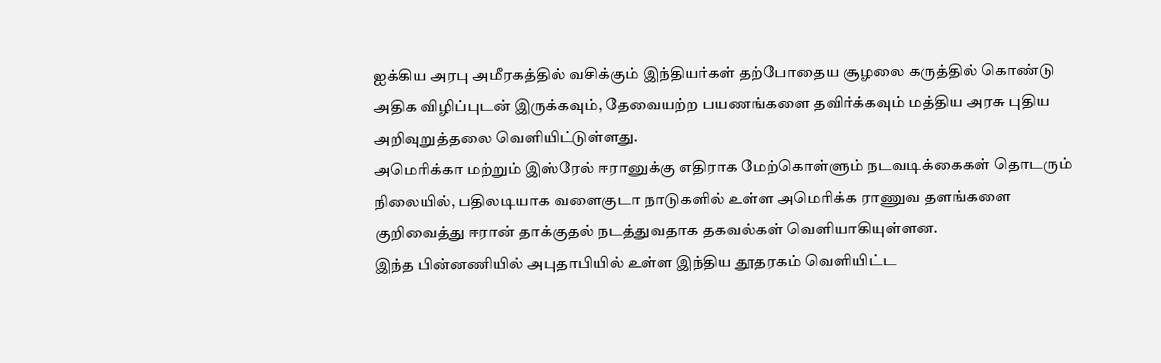ஐக்கிய அரபு அமீரகத்தில் வசிக்கும் இந்தியர்கள் தற்போதைய சூழலை கருத்தில் கொண்டு அதிக விழிப்புடன் இருக்கவும், தேவையற்ற பயணங்களை தவிர்க்கவும் மத்திய அரசு புதிய அறிவுறுத்தலை வெளியிட்டுள்ளது.
அமெரிக்கா மற்றும் இஸ்ரேல் ஈரானுக்கு எதிராக மேற்கொள்ளும் நடவடிக்கைகள் தொடரும் நிலையில், பதிலடியாக வளைகுடா நாடுகளில் உள்ள அமெரிக்க ராணுவ தளங்களை குறிவைத்து ஈரான் தாக்குதல் நடத்துவதாக தகவல்கள் வெளியாகியுள்ளன.
இந்த பின்னணியில் அபுதாபியில் உள்ள இந்திய தூதரகம் வெளியிட்ட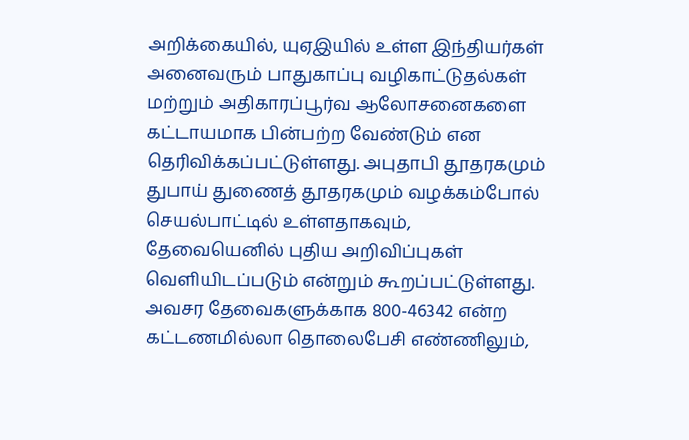அறிக்கையில், யுஏஇயில் உள்ள இந்தியர்கள் அனைவரும் பாதுகாப்பு வழிகாட்டுதல்கள் மற்றும் அதிகாரப்பூர்வ ஆலோசனைகளை கட்டாயமாக பின்பற்ற வேண்டும் என தெரிவிக்கப்பட்டுள்ளது. அபுதாபி தூதரகமும் துபாய் துணைத் தூதரகமும் வழக்கம்போல் செயல்பாட்டில் உள்ளதாகவும், தேவையெனில் புதிய அறிவிப்புகள் வெளியிடப்படும் என்றும் கூறப்பட்டுள்ளது.
அவசர தேவைகளுக்காக 800-46342 என்ற கட்டணமில்லா தொலைபேசி எண்ணிலும்,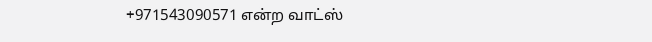+971543090571 என்ற வாட்ஸ்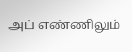அப் எண்ணிலும்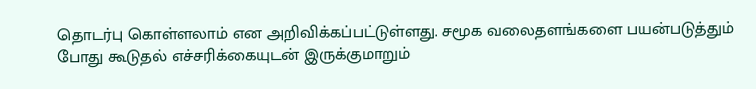தொடர்பு கொள்ளலாம் என அறிவிக்கப்பட்டுள்ளது. சமூக வலைதளங்களை பயன்படுத்தும் போது கூடுதல் எச்சரிக்கையுடன் இருக்குமாறும்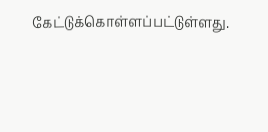கேட்டுக்கொள்ளப்பட்டுள்ளது.